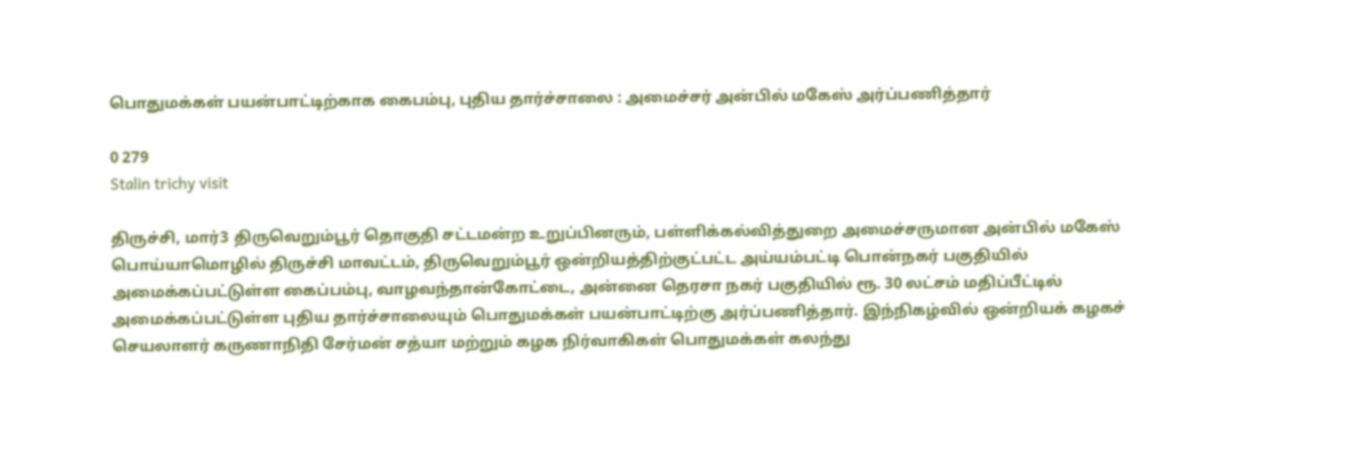பொதுமக்கள் பயன்பாட்டிற்காக கைபம்பு, புதிய தார்ச்சாலை : அமைச்சர் அன்பில் மகேஸ் அர்ப்பணித்தார்

0 279
Stalin trichy visit

திருச்சி, மார்3 திருவெறும்பூர் தொகுதி சட்டமன்ற உறுப்பினரும், பள்ளிக்கல்வித்துறை அமைச்சருமான அன்பில் மகேஸ் பொய்யாமொழில் திருச்சி மாவட்டம், திருவெறும்பூர் ஒன்றியத்திற்குட்பட்ட அய்யம்பட்டி பொன்நகர் பகுதியில் அமைக்கப்பட்டுள்ள கைப்பம்பு, வாழவந்தான்கோட்டை, அன்னை தெரசா நகர் பகுதியில் ரூ. 30 லட்சம் மதிப்பீட்டில் அமைக்கப்பட்டுள்ள புதிய தார்ச்சாலையும் பொதுமக்கள் பயன்பாட்டிற்கு அர்ப்பணித்தார். இந்நிகழ்வில் ஒன்றியக் கழகச் செயலாளர் கருணாநிதி சேர்மன் சத்யா மற்றும் கழக நிர்வாகிகள் பொதுமக்கள் கலந்து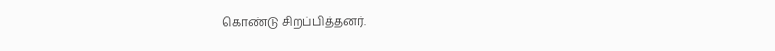கொண்டு சிறப்பித்தனர்.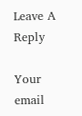Leave A Reply

Your email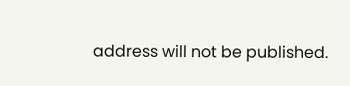address will not be published.